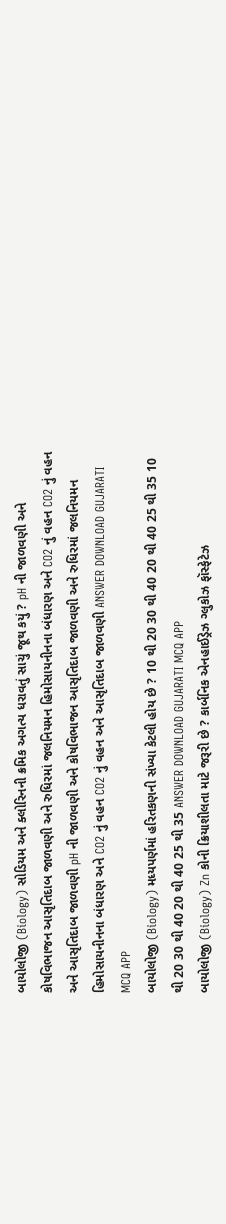બાયોલોજી (Biology) સોડિયમ અને ક્લોરિનની ક્રમિક અગત્ય ધરાવતું સાચું જૂથ કયું ? pH ની જાળવણી અને કોષવિભાજન આસૃતિદાબ જાળવણી અને રુધિરમાં જલનિયમન હિમોસાયનીનના બંધારણ અને CO2 નું વહન CO2 નું વહન અને આસૃતિદાબ જાળવણી pH ની જાળવણી અને કોષવિભાજન આસૃતિદાબ જાળવણી અને રુધિરમાં જલનિયમન હિમોસાયનીનના બંધારણ અને CO2 નું વહન CO2 નું વહન અને આસૃતિદાબ જાળવણી ANSWER DOWNLOAD GUJARATI MCQ APP
બાયોલોજી (Biology) મધ્યપર્ણમાં હરિતકણની સંખ્યા કેટલી હોય છે ? 10 થી 20 30 થી 40 20 થી 40 25 થી 35 10 થી 20 30 થી 40 20 થી 40 25 થી 35 ANSWER DOWNLOAD GUJARATI MCQ APP
બાયોલોજી (Biology) Zn કોની ક્રિયાશીલતા માટે જરૂરી છે ? કાર્બનિક એનહાઈડ્રેઝ ગ્લુકોઝ ફૉસ્ફેટેઝ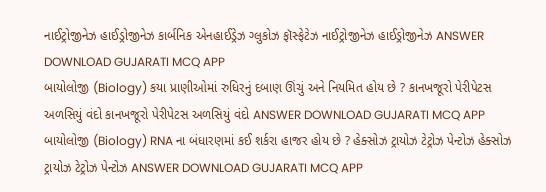નાઈટ્રોજીનેઝ હાઈડ્રોજીનેઝ કાર્બનિક એનહાઈડ્રેઝ ગ્લુકોઝ ફૉસ્ફેટેઝ નાઈટ્રોજીનેઝ હાઈડ્રોજીનેઝ ANSWER DOWNLOAD GUJARATI MCQ APP
બાયોલોજી (Biology) કયા પ્રાણીઓમાં રુધિરનું દબાણ ઊંચું અને નિયમિત હોય છે ? કાનખજૂરો પેરીપેટસ અળસિયું વંદો કાનખજૂરો પેરીપેટસ અળસિયું વંદો ANSWER DOWNLOAD GUJARATI MCQ APP
બાયોલોજી (Biology) RNA ના બંધારણમાં કઈ શર્કરા હાજર હોય છે ? હેક્સોઝ ટ્રાયોઝ ટેટ્રોઝ પેન્ટોઝ હેક્સોઝ ટ્રાયોઝ ટેટ્રોઝ પેન્ટોઝ ANSWER DOWNLOAD GUJARATI MCQ APP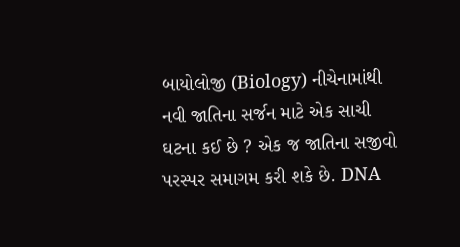બાયોલોજી (Biology) નીચેનામાંથી નવી જાતિના સર્જન માટે એક સાચી ઘટના કઈ છે ? એક જ જાતિના સજીવો પરસ્પર સમાગમ કરી શકે છે. DNA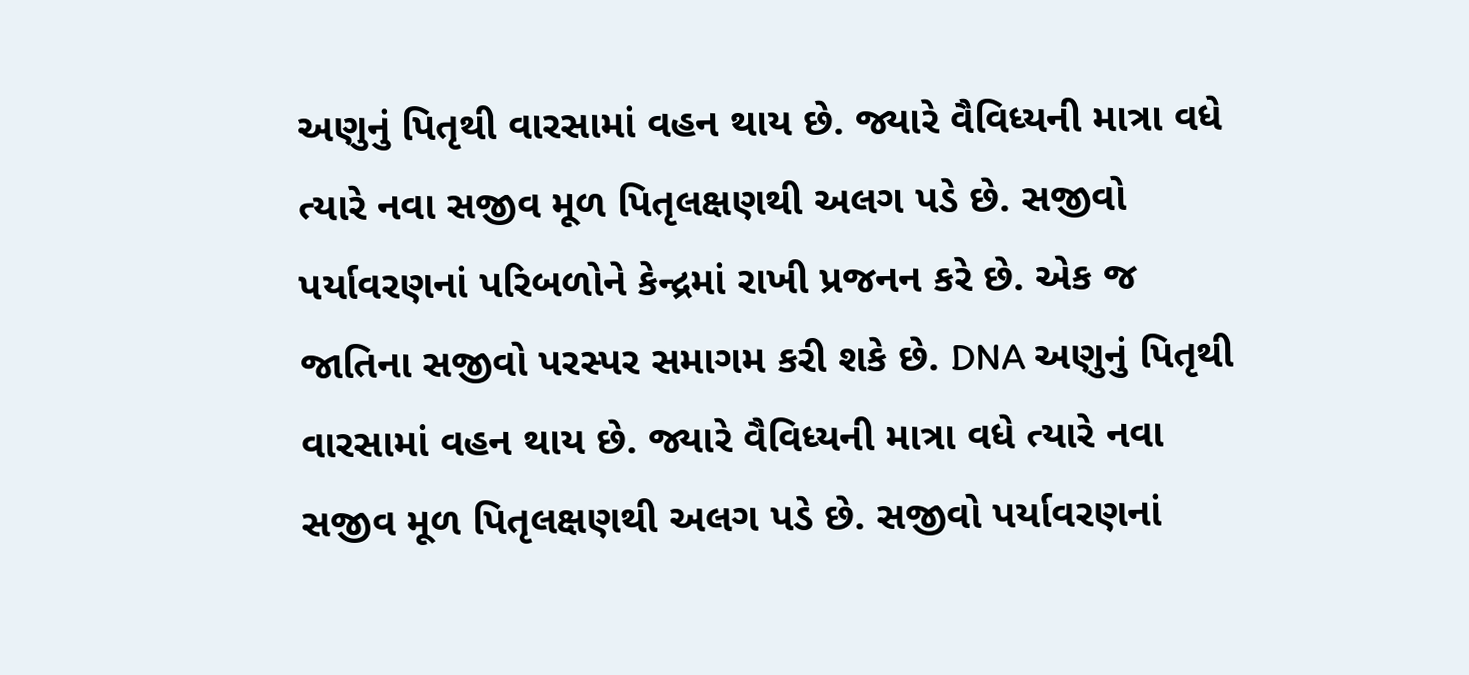અણુનું પિતૃથી વારસામાં વહન થાય છે. જ્યારે વૈવિધ્યની માત્રા વધે ત્યારે નવા સજીવ મૂળ પિતૃલક્ષણથી અલગ પડે છે. સજીવો પર્યાવરણનાં પરિબળોને કેન્દ્રમાં રાખી પ્રજનન કરે છે. એક જ જાતિના સજીવો પરસ્પર સમાગમ કરી શકે છે. DNA અણુનું પિતૃથી વારસામાં વહન થાય છે. જ્યારે વૈવિધ્યની માત્રા વધે ત્યારે નવા સજીવ મૂળ પિતૃલક્ષણથી અલગ પડે છે. સજીવો પર્યાવરણનાં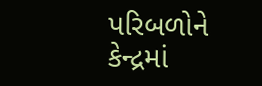પરિબળોને કેન્દ્રમાં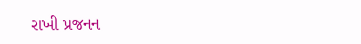રાખી પ્રજનન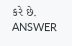કરે છે. ANSWER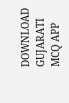DOWNLOAD GUJARATI MCQ APP